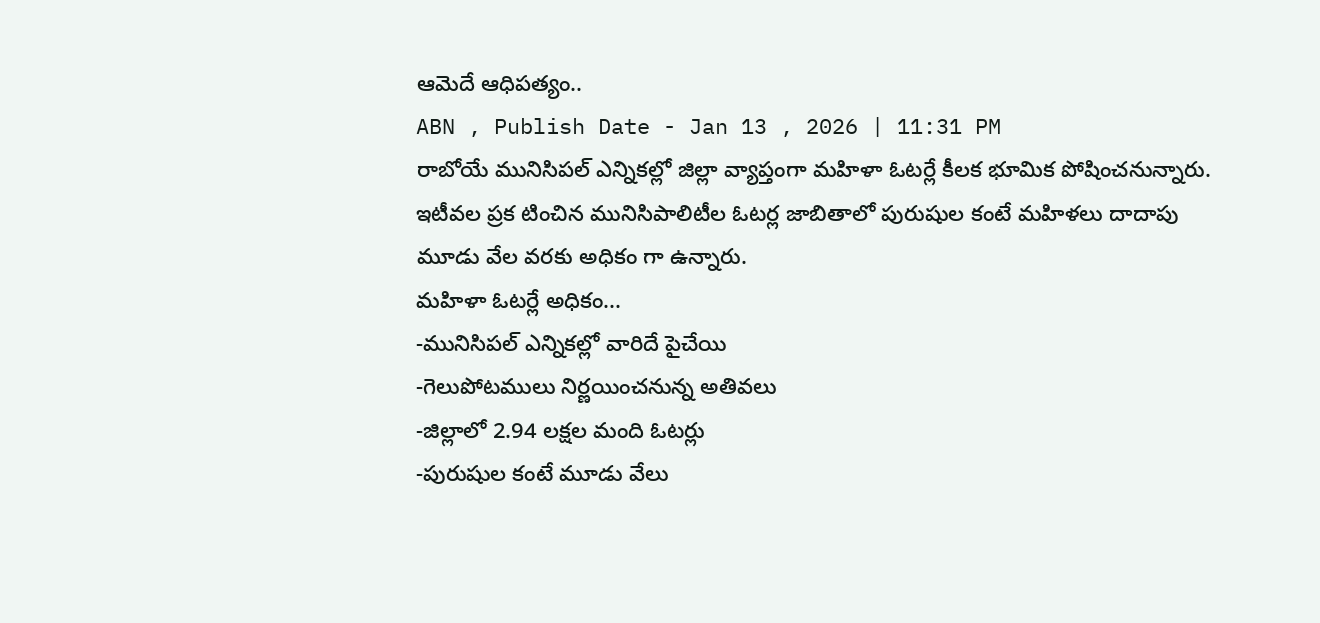ఆమెదే ఆధిపత్యం..
ABN , Publish Date - Jan 13 , 2026 | 11:31 PM
రాబోయే మునిసిపల్ ఎన్నికల్లో జిల్లా వ్యాప్తంగా మహిళా ఓటర్లే కీలక భూమిక పోషించనున్నారు. ఇటీవల ప్రక టించిన మునిసిపాలిటీల ఓటర్ల జాబితాలో పురుషుల కంటే మహిళలు దాదాపు మూడు వేల వరకు అధికం గా ఉన్నారు.
మహిళా ఓటర్లే అధికం...
-మునిసిపల్ ఎన్నికల్లో వారిదే పైచేయి
-గెలుపోటములు నిర్ణయించనున్న అతివలు
-జిల్లాలో 2.94 లక్షల మంది ఓటర్లు
-పురుషుల కంటే మూడు వేలు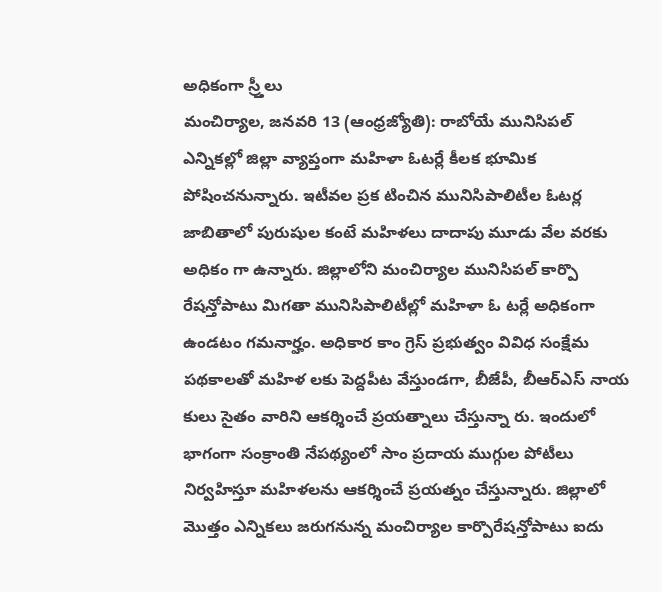అధికంగా స్ర్తీలు
మంచిర్యాల, జనవరి 13 (ఆంధ్రజ్యోతి): రాబోయే మునిసిపల్ ఎన్నికల్లో జిల్లా వ్యాప్తంగా మహిళా ఓటర్లే కీలక భూమిక పోషించనున్నారు. ఇటీవల ప్రక టించిన మునిసిపాలిటీల ఓటర్ల జాబితాలో పురుషుల కంటే మహిళలు దాదాపు మూడు వేల వరకు అధికం గా ఉన్నారు. జిల్లాలోని మంచిర్యాల మునిసిపల్ కార్పొ రేషన్తోపాటు మిగతా మునిసిపాలిటీల్లో మహిళా ఓ టర్లే అధికంగా ఉండటం గమనార్హం. అధికార కాం గ్రెస్ ప్రభుత్వం వివిధ సంక్షేమ పథకాలతో మహిళ లకు పెద్దపీట వేస్తుండగా, బీజేపీ, బీఆర్ఎస్ నాయ కులు సైతం వారిని ఆకర్శించే ప్రయత్నాలు చేస్తున్నా రు. ఇందులో భాగంగా సంక్రాంతి నేపథ్యంలో సాం ప్రదాయ ముగ్గుల పోటీలు నిర్వహిస్తూ మహిళలను ఆకర్శించే ప్రయత్నం చేస్తున్నారు. జిల్లాలో మొత్తం ఎన్నికలు జరుగనున్న మంచిర్యాల కార్పొరేషన్తోపాటు ఐదు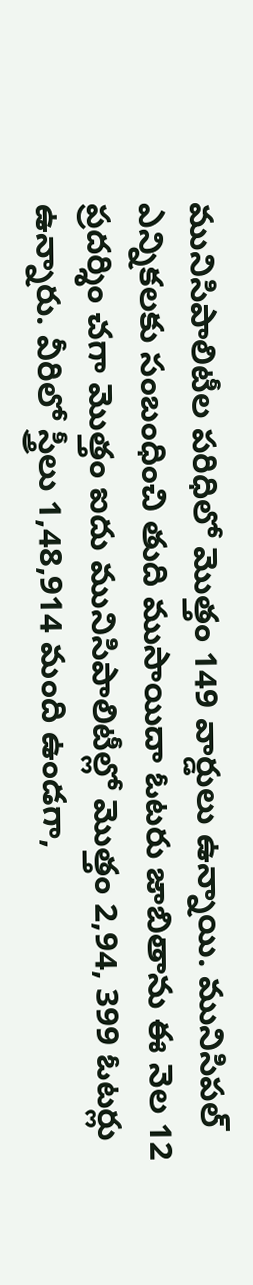మునిసిపాలిటీల పరిధిలో మొత్తం 149 వార్డులు ఉన్నాయి. మునిసిపల్ ఎన్నికలకు సంబంధించి తుది ముసాయిదా ఓటరు జాబితాను ఈ నెల 12 ప్రదర్శిం చగా మొత్తం ఐదు మునిసిపాలిటీల్లో మొత్తం 2,94, 399 ఓటర్లు ఉన్నారు. వీరిలో స్త్రీలు 1,48,914 మంది ఉండగా,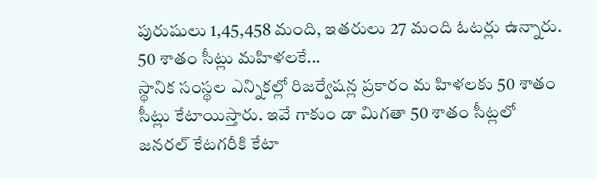పురుషులు 1,45,458 మంది, ఇతరులు 27 మంది ఓటర్లు ఉన్నారు.
50 శాతం సీట్లు మహిళలకే...
స్థానిక సంస్థల ఎన్నికల్లో రిజర్వేషన్ల ప్రకారం మ హిళలకు 50 శాతం సీట్లు కేటాయిస్తారు. ఇవే గాకుం డా మిగతా 50 శాతం సీట్లలో జనరల్ కేటగరీకి కేటా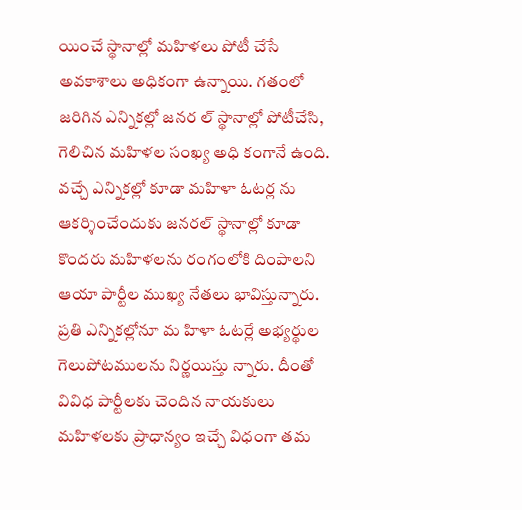యించే స్థానాల్లో మహిళలు పోటీ చేసే అవకాశాలు అధికంగా ఉన్నాయి. గతంలో జరిగిన ఎన్నికల్లో జనర ల్ స్థానాల్లో పోటీచేసి, గెలిచిన మహిళల సంఖ్య అధి కంగానే ఉంది. వచ్చే ఎన్నికల్లో కూడా మహిళా ఓటర్ల ను ఆకర్శించేందుకు జనరల్ స్థానాల్లో కూడా కొందరు మహిళలను రంగంలోకి దింపాలని ఆయా పార్టీల ముఖ్య నేతలు భావిస్తున్నారు. ప్రతి ఎన్నికల్లోనూ మ హిళా ఓటర్లే అభ్యర్థుల గెలుపోటములను నిర్ణయిస్తు న్నారు. దీంతో వివిధ పార్టీలకు చెందిన నాయకులు మహిళలకు ప్రాధాన్యం ఇచ్చే విధంగా తమ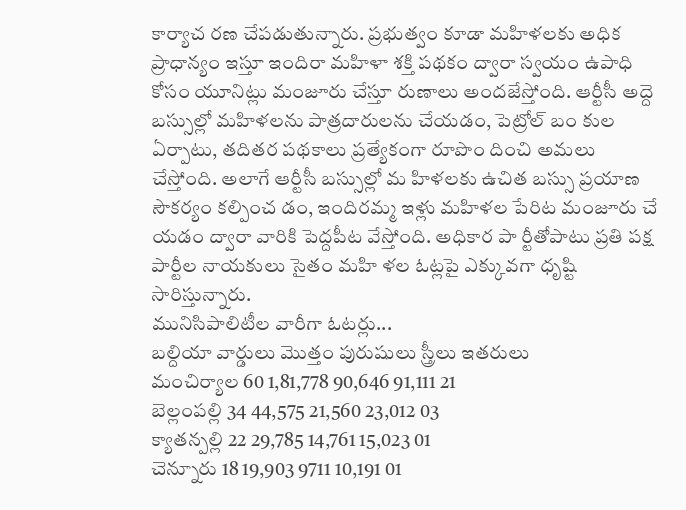కార్యాచ రణ చేపడుతున్నారు. ప్రభుత్వం కూడా మహిళలకు అధిక ప్రాధాన్యం ఇస్తూ ఇందిరా మహిళా శక్తి పథకం ద్వారా స్వయం ఉపాధి కోసం యూనిట్లు మంజూరు చేస్తూ రుణాలు అందజేస్తోంది. ఆర్టీసీ అద్దె బస్సుల్లో మహిళలను పాత్రదారులను చేయడం, పెట్రోల్ బం కుల ఏర్పాటు, తదితర పథకాలు ప్రత్యేకంగా రూపొం దించి అమలు చేస్తోంది. అలాగే ఆర్టీసీ బస్సుల్లో మ హిళలకు ఉచిత బస్సు ప్రయాణ సౌకర్యం కల్పించ డం, ఇందిరమ్మ ఇళ్లు మహిళల పేరిట మంజూరు చే యడం ద్వారా వారికి పెద్దపీట వేస్తోంది. అధికార పా ర్టీతోపాటు ప్రతి పక్ష పార్టీల నాయకులు సైతం మహి ళల ఓట్లపై ఎక్కువగా ధృష్టి సారిస్తున్నారు.
మునిసిపాలిటీల వారీగా ఓటర్లు...
బల్దియా వార్డులు మొత్తం పురుషులు స్త్రీలు ఇతరులు
మంచిర్యాల 60 1,81,778 90,646 91,111 21
బెల్లంపల్లి 34 44,575 21,560 23,012 03
క్యాతన్పల్లి 22 29,785 14,761 15,023 01
చెన్నూరు 18 19,903 9711 10,191 01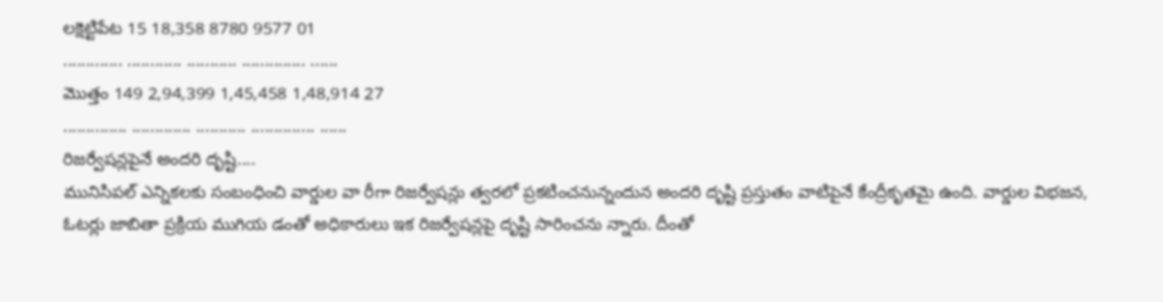లక్షెట్టిపేట 15 18,358 8780 9577 01
............. ............ ........... .............. ......
మొత్తం 149 2,94,399 1,45,458 1,48,914 27
.............. ............. ........... .............. ......
రిజర్వేషన్లపైనే అందరి దృష్టి....
మునిసిపల్ ఎన్నికలకు సంబంధించి వార్డుల వా రీగా రిజర్వేషన్లు త్వరలో ప్రకటించనున్నందున అందరి దృష్టి ప్రస్తుతం వాటిపైనే కేంద్రీకృతమై ఉంది. వార్డుల విభజన, ఓటర్లు జాబితా ప్రక్రియ ముగియ డంతో అధికారులు ఇక రిజర్వేషన్లపై దృష్టి సారించను న్నారు. దీంతో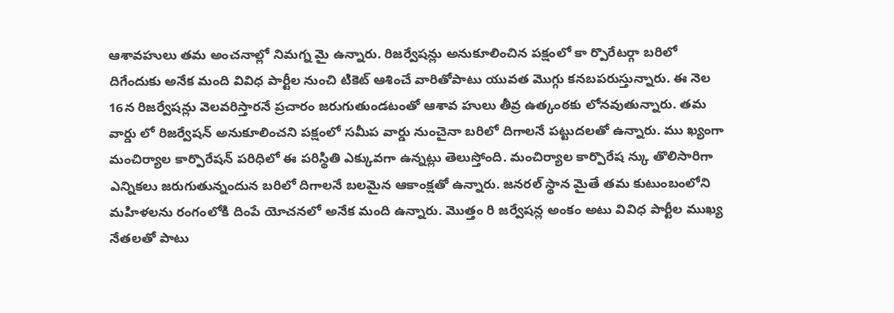ఆశావహులు తమ అంచనాల్లో నిమగ్న మై ఉన్నారు. రిజర్వేషన్లు అనుకూలించిన పక్షంలో కా ర్పొరేటర్గా బరిలో దిగేందుకు అనేక మంది వివిధ పార్టీల నుంచి టికెట్ ఆశించే వారితోపాటు యువత మొగ్గు కనబపరుస్తున్నారు. ఈ నెల 16న రిజర్వేషన్లు వెలవరిస్తారనే ప్రచారం జరుగుతుండటంతో ఆశావ హులు తీవ్ర ఉత్కంఠకు లోనవుతున్నారు. తమ వార్డు లో రిజర్వేషన్ అనుకూలించని పక్షంలో సమీప వార్డు నుంచైనా బరిలో దిగాలనే పట్టుదలతో ఉన్నారు. ము ఖ్యంగా మంచిర్యాల కార్పొరేషన్ పరిధిలో ఈ పరిస్థితి ఎక్కువగా ఉన్నట్లు తెలుస్తోంది. మంచిర్యాల కార్పొరేష న్కు తొలిసారిగా ఎన్నికలు జరుగుతున్నందున బరిలో దిగాలనే బలమైన ఆకాంక్షతో ఉన్నారు. జనరల్ స్థాన మైతే తమ కుటుంబంలోని మహిళలను రంగంలోకి దింపే యోచనలో అనేక మంది ఉన్నారు. మొత్తం రి జర్వేషన్ల అంకం అటు వివిధ పార్టీల ముఖ్య నేతలతో పాటు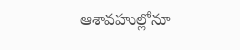ఆశావహుల్లోనూ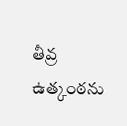తీవ్ర ఉత్కంఠను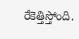రేకెత్తిస్తోంది.